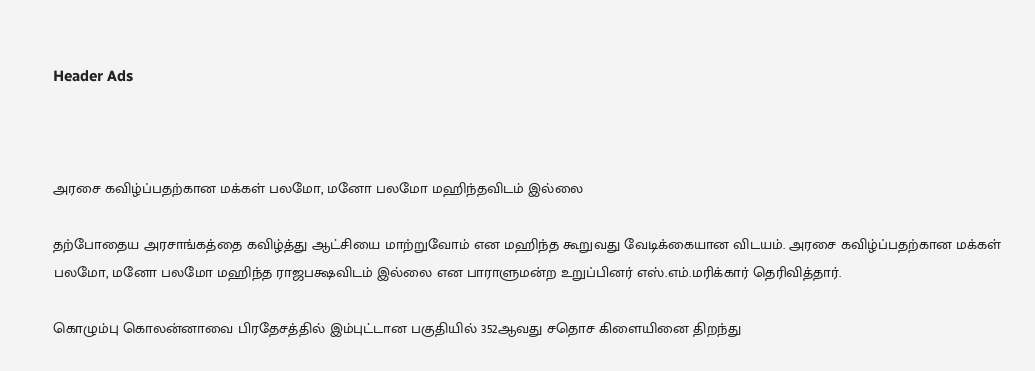Header Ads



அரசை கவிழ்ப்பதற்கான மக்கள் பலமோ, மனோ பலமோ மஹிந்தவிடம் இல்லை

தற்போதைய அரசாங்கத்தை கவிழ்த்து ஆட்சியை மாற்றுவோம் என மஹிந்த கூறுவது வேடிக்கையான விடயம். அரசை கவிழ்ப்பதற்கான மக்கள் பலமோ, மனோ பலமோ மஹிந்த ராஜபக்ஷவிடம் இல்லை என பாராளுமன்ற உறுப்பினர் எஸ்.எம்.மரிக்கார் தெரிவித்தார்.

கொழும்பு கொலன்னாவை பிரதேசத்தில் இம்புட்டான பகுதியில் 352ஆவது சதொச கிளையினை திறந்து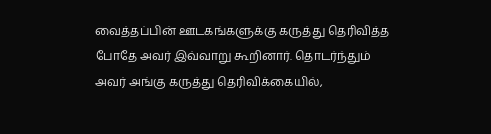வைத்தப்பின் ஊடகங்களுக்கு கருத்து தெரிவித்த போதே அவர் இவ்வாறு கூறினார். தொடர்ந்தும் அவர் அங்கு கருத்து தெரிவிக்கையில்,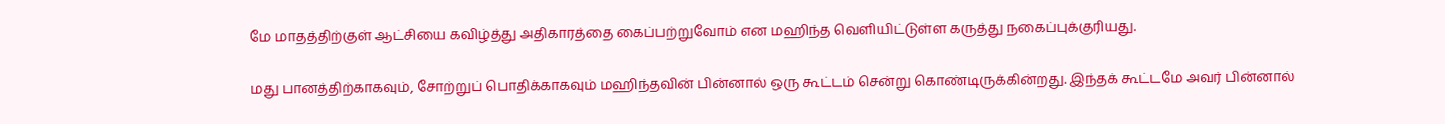மே மாதத்திற்குள் ஆட்சியை கவிழ்த்து அதிகாரத்தை கைப்பற்றுவோம் என மஹிந்த வெளியிட்டுள்ள கருத்து நகைப்புக்குரியது.

மது பானத்திற்காகவும், சோற்றுப் பொதிக்காகவும் மஹிந்தவின் பின்னால் ஒரு கூட்டம் சென்று கொண்டிருக்கின்றது. இந்தக் கூட்டமே அவர் பின்னால்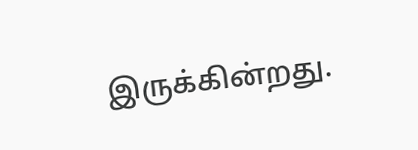இருக்கின்றது.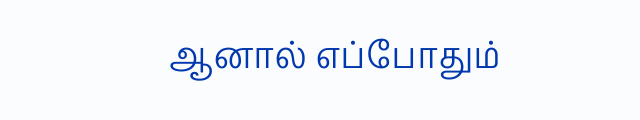ஆனால் எப்போதும்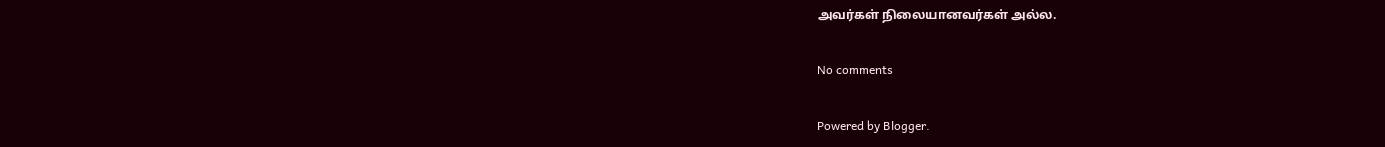அவர்கள் நிலையானவர்கள் அல்ல.

No comments

Powered by Blogger.